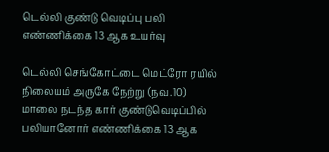டெல்லி குண்டு வெடிப்பு பலி எண்ணிக்கை 13 ஆக உயர்வு

டெல்லி செங்கோட்டை மெட்ரோ ரயில் நிலையம் அருகே நேற்று (நவ.10) மாலை நடந்த கார் குண்டுவெடிப்பில் பலியானோர் எண்ணிக்கை 13 ஆக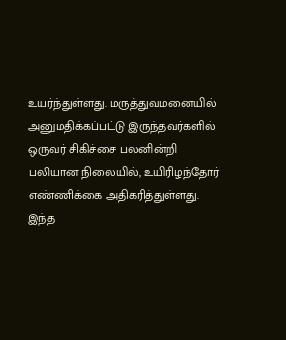உயர்ந்துள்ளது. மருத்துவமனையில் அனுமதிக்கப்பட்டு இருந்தவர்களில் ஒருவர் சிகிச்சை பலனின்றி பலியான நிலையில், உயிரிழந்தோர் எண்ணிக்கை அதிகரித்துள்ளது. இந்த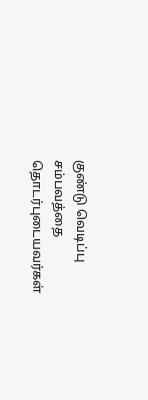குண்டு வெடிப்பு சம்பவத்தை தொடர்புடையவர்கள்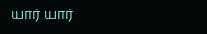யார் யார்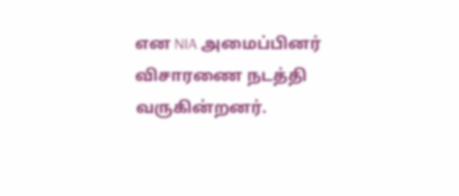என NIA அமைப்பினர் விசாரணை நடத்தி வருகின்றனர்.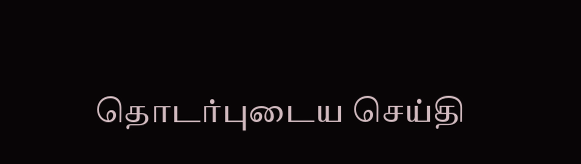தொடர்புடைய செய்தி